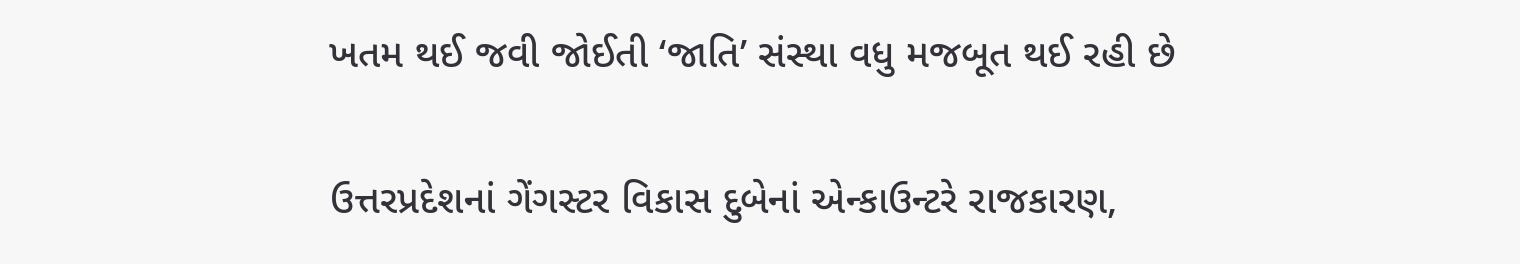ખતમ થઈ જવી જોઈતી ‘જાતિ’ સંસ્થા વધુ મજબૂત થઈ રહી છે


ઉત્તરપ્રદેશનાં ગેંગસ્ટર વિકાસ દુબેનાં એન્કાઉન્ટરે રાજકારણ,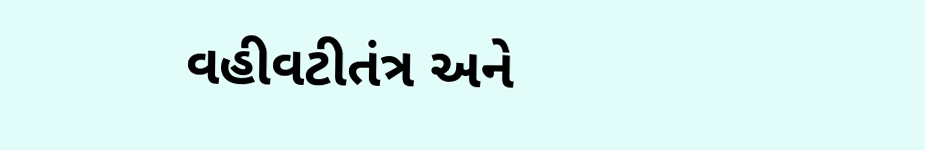વહીવટીતંત્ર અને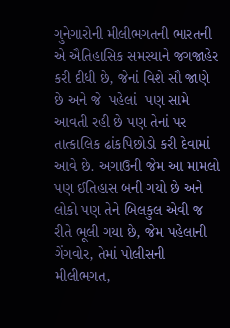ગુનેગારોની મીલીભગતની ભારતની એ ઐતિહાસિક સમસ્યાને જગજાહેર કરી દીધી છે, જેનાં વિશે સૌ જાણે છે અને જે  પહેલાં  પણ સામે આવતી રહી છે પણ તેનાં પર તાત્કાલિક ઢાંકપિછોડો કરી દેવામાં આવે છે. અગાઉની જેમ આ મામલો પણ ઈતિહાસ બની ગયો છે અને લોકો પણ તેને બિલકુલ એવી જ રીતે ભૂલી ગયા છે, જેમ પહેલાની ગેંગવોર, તેમાં પોલીસની મીલીભગત,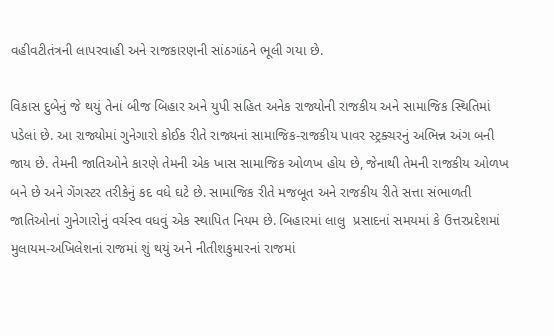વહીવટીતંત્રની લાપરવાહી અને રાજકારણની સાંઠગાંઠને ભૂલી ગયા છે.

વિકાસ દુબેનું જે થયું તેનાં બીજ બિહાર અને યુપી સહિત અનેક રાજ્યોની રાજકીય અને સામાજિક સ્થિતિમાં પડેલાં છે. આ રાજ્યોમાં ગુનેગારો કોઈક રીતે રાજ્યનાં સામાજિક-રાજકીય પાવર સ્ટ્રક્ચરનું અભિન્ન અંગ બની જાય છે. તેમની જાતિઓને કારણે તેમની એક ખાસ સામાજિક ઓળખ હોય છે, જેનાથી તેમની રાજકીય ઓળખ બને છે અને ગેંગસ્ટર તરીકેનું કદ વધે ઘટે છે. સામાજિક રીતે મજબૂત અને રાજકીય રીતે સત્તા સંભાળતી જાતિઓનાં ગુનેગારોનું વર્ચસ્વ વધવું એક સ્થાપિત નિયમ છે. બિહારમાં લાલુ  પ્રસાદનાં સમયમાં કે ઉત્તરપ્રદેશમાં મુલાયમ-અખિલેશનાં રાજમાં શું થયું અને નીતીશકુમારનાં રાજમાં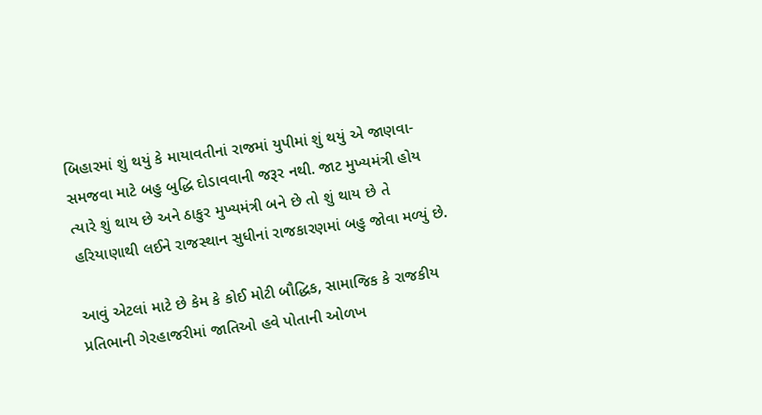બિહારમાં શું થયું કે માયાવતીનાં રાજમાં યુપીમાં શું થયું એ જાણવા-સમજવા માટે બહુ બુદ્ધિ દોડાવવાની જરૂર નથી. જાટ મુખ્યમંત્રી હોય ત્યારે શું થાય છે અને ઠાકુર મુખ્યમંત્રી બને છે તો શું થાય છે તે હરિયાણાથી લઈને રાજસ્થાન સુધીનાં રાજકારણમાં બહુ જોવા મળ્યું છે.

આવું એટલાં માટે છે કેમ કે કોઈ મોટી બૌદ્ધિક, સામાજિક કે રાજકીય પ્રતિભાની ગેરહાજરીમાં જાતિઓ હવે પોતાની ઓળખ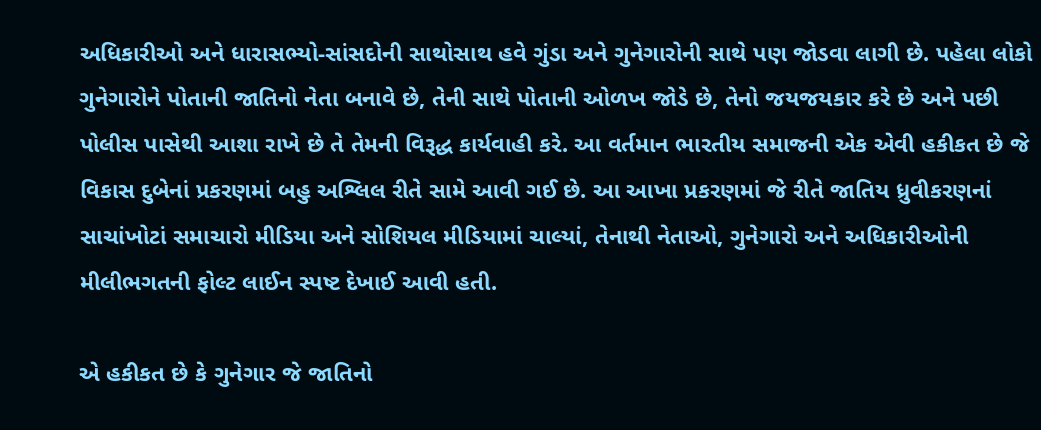અધિકારીઓ અને ધારાસભ્યો-સાંસદોની સાથોસાથ હવે ગુંડા અને ગુનેગારોની સાથે પણ જોડવા લાગી છે. પહેલા લોકો ગુનેગારોને પોતાની જાતિનો નેતા બનાવે છે, તેની સાથે પોતાની ઓળખ જોડે છે, તેનો જયજયકાર કરે છે અને પછી પોલીસ પાસેથી આશા રાખે છે તે તેમની વિરૂદ્ધ કાર્યવાહી કરે. આ વર્તમાન ભારતીય સમાજની એક એવી હકીકત છે જે વિકાસ દુબેનાં પ્રકરણમાં બહુ અશ્લિલ રીતે સામે આવી ગઈ છે. આ આખા પ્રકરણમાં જે રીતે જાતિય ધ્રુવીકરણનાં સાચાંખોટાં સમાચારો મીડિયા અને સોશિયલ મીડિયામાં ચાલ્યાં, તેનાથી નેતાઓ, ગુનેગારો અને અધિકારીઓની મીલીભગતની ફોલ્ટ લાઈન સ્પષ્ટ દેખાઈ આવી હતી.

એ હકીકત છે કે ગુનેગાર જે જાતિનો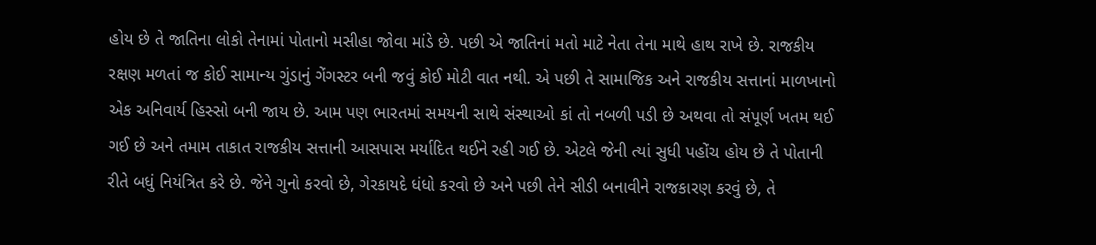હોય છે તે જાતિના લોકો તેનામાં પોતાનો મસીહા જોવા માંડે છે. પછી એ જાતિનાં મતો માટે નેતા તેના માથે હાથ રાખે છે. રાજકીય રક્ષણ મળતાં જ કોઈ સામાન્ય ગુંડાનું ગેંગસ્ટર બની જવું કોઈ મોટી વાત નથી. એ પછી તે સામાજિક અને રાજકીય સત્તાનાં માળખાનો એક અનિવાર્ય હિસ્સો બની જાય છે. આમ પણ ભારતમાં સમયની સાથે સંસ્થાઓ કાં તો નબળી પડી છે અથવા તો સંપૂર્ણ ખતમ થઈ ગઈ છે અને તમામ તાકાત રાજકીય સત્તાની આસપાસ મર્યાદિત થઈને રહી ગઈ છે. એટલે જેની ત્યાં સુધી પહોંચ હોય છે તે પોતાની રીતે બધું નિયંત્રિત કરે છે. જેને ગુનો કરવો છે, ગેરકાયદે ધંધો કરવો છે અને પછી તેને સીડી બનાવીને રાજકારણ કરવું છે, તે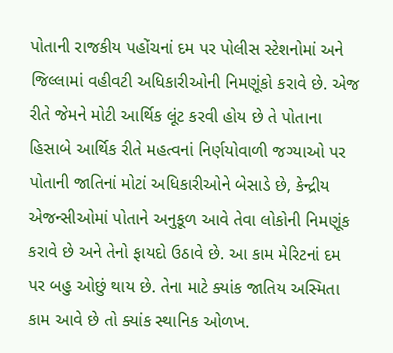પોતાની રાજકીય પહોંચનાં દમ પર પોલીસ સ્ટેશનોમાં અને જિલ્લામાં વહીવટી અધિકારીઓની નિમણૂંકો કરાવે છે. એજ રીતે જેમને મોટી આર્થિક લૂંટ કરવી હોય છે તે પોતાના હિસાબે આર્થિક રીતે મહત્વનાં નિર્ણયોવાળી જગ્યાઓ પર પોતાની જાતિનાં મોટાં અધિકારીઓને બેસાડે છે, કેન્દ્રીય એજન્સીઓમાં પોતાને અનુકૂળ આવે તેવા લોકોની નિમણૂંક કરાવે છે અને તેનો ફાયદો ઉઠાવે છે. આ કામ મેરિટનાં દમ પર બહુ ઓછું થાય છે. તેના માટે ક્યાંક જાતિય અસ્મિતા કામ આવે છે તો ક્યાંક સ્થાનિક ઓળખ.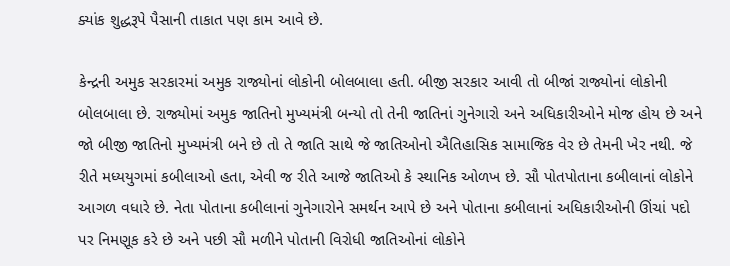ક્યાંક શુદ્ધરૂપે પૈસાની તાકાત પણ કામ આવે છે.

કેન્દ્રની અમુક સરકારમાં અમુક રાજ્યોનાં લોકોની બોલબાલા હતી. બીજી સરકાર આવી તો બીજાં રાજ્યોનાં લોકોની બોલબાલા છે. રાજ્યોમાં અમુક જાતિનો મુખ્યમંત્રી બન્યો તો તેની જાતિનાં ગુનેગારો અને અધિકારીઓને મોજ હોય છે અને જો બીજી જાતિનો મુખ્યમંત્રી બને છે તો તે જાતિ સાથે જે જાતિઓનો ઐતિહાસિક સામાજિક વેર છે તેમની ખેર નથી. જે રીતે મધ્યયુગમાં કબીલાઓ હતા, એવી જ રીતે આજે જાતિઓ કે સ્થાનિક ઓળખ છે. સૌ પોતપોતાના કબીલાનાં લોકોને આગળ વધારે છે. નેતા પોતાના કબીલાનાં ગુનેગારોને સમર્થન આપે છે અને પોતાના કબીલાનાં અધિકારીઓની ઊંચાં પદો પર નિમણૂક કરે છે અને પછી સૌ મળીને પોતાની વિરોધી જાતિઓનાં લોકોને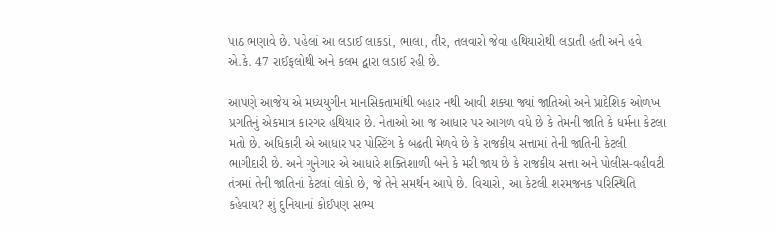પાઠ ભણાવે છે. પહેલાં આ લડાઈ લાકડાં, ભાલા, તીર, તલવારો જેવા હથિયારોથી લડાતી હતી અને હવે એ.કે. 47 રાઈફલોથી અને કલમ દ્વારા લડાઈ રહી છે.

આપણે આજેય એ મધ્યયુગીન માનસિકતામાંથી બહાર નથી આવી શક્યા જ્યાં જાતિઓ અને પ્રાદેશિક ઓળખ પ્રગતિનું એકમાત્ર કારગર હથિયાર છે. નેતાઓ આ જ આધાર પર આગળ વધે છે કે તેમની જાતિ કે ધર્મના કેટલા મતો છે. અધિકારી એ આધાર પર પોસ્ટિંગ કે બઢતી મેળવે છે કે રાજકીય સત્તામાં તેની જાતિની કેટલી ભાગીદારી છે. અને ગુનેગાર એ આધારે શક્તિશાળી બને કે મરી જાય છે કે રાજકીય સત્તા અને પોલીસ-વહીવટી તંત્રમાં તેની જાતિનાં કેટલાં લોકો છે, જે તેને સમર્થન આપે છે. વિચારો, આ કેટલી શરમજનક પરિસ્થિતિ કહેવાય? શું દુનિયાનાં કોઈપણ સભ્ય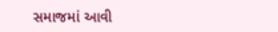સમાજમાં આવી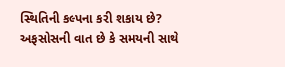સ્થિતિની કલ્પના કરી શકાય છે? અફસોસની વાત છે કે સમયની સાથે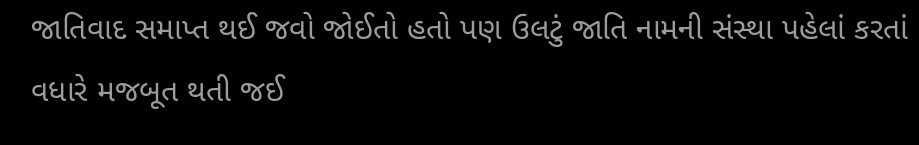જાતિવાદ સમાપ્ત થઈ જવો જોઈતો હતો પણ ઉલટું જાતિ નામની સંસ્થા પહેલાં કરતાં વધારે મજબૂત થતી જઈ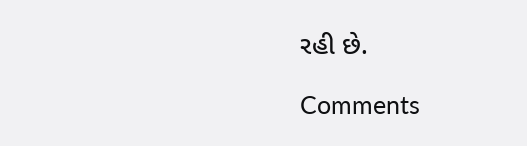રહી છે.

Comments